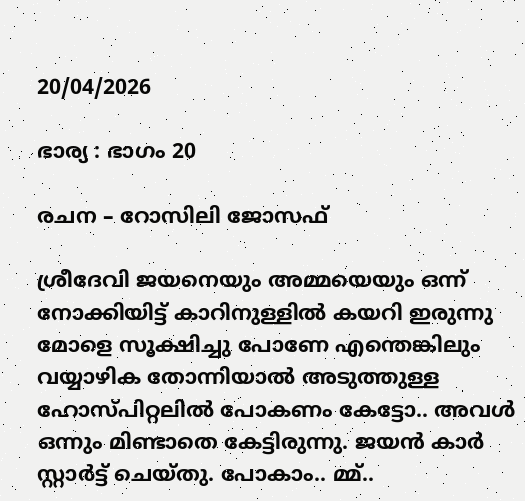20/04/2026

ഭാര്യ : ഭാഗം 20

രചന – റോസിലി ജോസഫ്

ശ്രീദേവി ജയനെയും അമ്മയെയും ഒന്ന് നോക്കിയിട്ട് കാറിനുള്ളിൽ കയറി ഇരുന്നു മോളെ സൂക്ഷിച്ചു പോണേ എന്തെങ്കിലും വയ്യാഴിക തോന്നിയാൽ അടുത്തുള്ള ഹോസ്പിറ്റലിൽ പോകണം കേട്ടോ.. അവൾ ഒന്നും മിണ്ടാതെ കേട്ടിരുന്നു. ജയൻ കാർ സ്റ്റാർട്ട്‌ ചെയ്തു. പോകാം.. മ്മ്..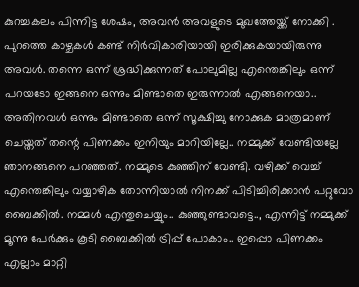കുറച്ചകലം പിന്നിട്ട ശേഷം, അവൻ അവളുടെ മുഖത്തേയ്ക്ക് നോക്കി . പുറത്തെ കാഴ്ചകൾ കണ്ട് നിർവികാരിയായി ഇരിക്കുകയായിരുന്നു അവൾ. തന്നെ ഒന്ന് ശ്രദ്ധിക്കുന്നത് പോലുമില്ല എന്തെങ്കിലും ഒന്ന് പറയടോ ഇങ്ങനെ ഒന്നും മിണ്ടാതെ ഇരുന്നാൽ എങ്ങനെയാ.. അതിനവൾ ഒന്നും മിണ്ടാതെ ഒന്ന് സൂക്ഷിച്ചു നോക്കുക മാത്രമാണ് ചെയ്തത് തന്റെ പിണക്കം ഇനിയും മാറിയില്ലേ.. നമ്മുക്ക് വേണ്ടിയല്ലേ ഞാനങ്ങനെ പറഞ്ഞത്. നമ്മുടെ കുഞ്ഞിന് വേണ്ടി. വഴിക്ക് വെച്ച് എന്തെങ്കിലും വയ്യാഴിക തോന്നിയാൽ നിനക്ക് പിടിച്ചിരിക്കാൻ പറ്റുവോ ബൈക്കിൽ. നമ്മൾ എന്തുചെയ്യും.. കുഞ്ഞുണ്ടാവട്ടെ.., എന്നിട്ട് നമ്മുക്ക് മൂന്നു പേർക്കും കൂടി ബൈക്കിൽ ട്രിപ്പ്‌ പോകാം.. ഇപ്പൊ പിണക്കം എല്ലാം മാറ്റി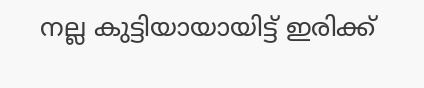നല്ല കുട്ടിയായായിട്ട് ഇരിക്ക്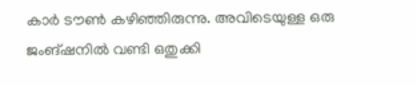കാർ ടൗൺ കഴിഞ്ഞിരുന്നു. അവിടെയുള്ള ഒരു ജംങ്ഷനിൽ വണ്ടി ഒതുക്കി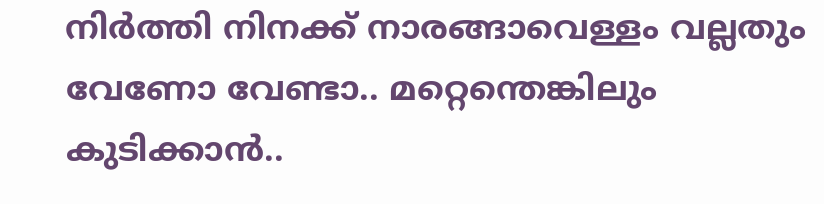നിർത്തി നിനക്ക് നാരങ്ങാവെള്ളം വല്ലതും വേണോ വേണ്ടാ.. മറ്റെന്തെങ്കിലും കുടിക്കാൻ..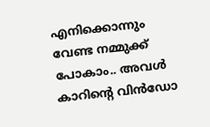എനിക്കൊന്നും വേണ്ട നമ്മുക്ക് പോകാം.. അവൾ കാറിന്റെ വിൻഡോ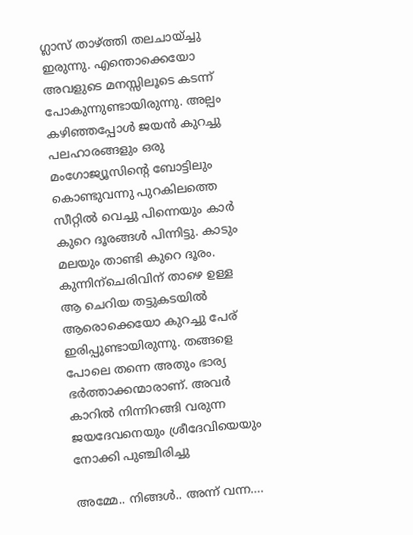ഗ്ലാസ്‌ താഴ്ത്തി തലചായ്ച്ചു ഇരുന്നു. എന്തൊക്കെയോ അവളുടെ മനസ്സിലൂടെ കടന്ന് പോകുന്നുണ്ടായിരുന്നു. അല്പം കഴിഞ്ഞപ്പോൾ ജയൻ കുറച്ചു പലഹാരങ്ങളും ഒരു മംഗോജ്യൂസിന്റെ ബോട്ടിലും കൊണ്ടുവന്നു പുറകിലത്തെ സീറ്റിൽ വെച്ചു പിന്നെയും കാർ കുറെ ദൂരങ്ങൾ പിന്നിട്ടു. കാടും മലയും താണ്ടി കുറെ ദൂരം. കുന്നിന്ചെരിവിന് താഴെ ഉള്ള ആ ചെറിയ തട്ടുകടയിൽ ആരൊക്കെയോ കുറച്ചു പേര് ഇരിപ്പുണ്ടായിരുന്നു. തങ്ങളെ പോലെ തന്നെ അതും ഭാര്യ ഭർത്താക്കന്മാരാണ്. അവർ കാറിൽ നിന്നിറങ്ങി വരുന്ന ജയദേവനെയും ശ്രീദേവിയെയും നോക്കി പുഞ്ചിരിച്ചു

അമ്മേ.. നിങ്ങൾ.. അന്ന് വന്ന….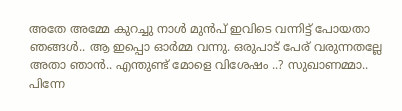അതേ അമ്മേ കുറച്ചു നാൾ മുൻപ് ഇവിടെ വന്നിട്ട് പോയതാ ഞങ്ങൾ.. ആ ഇപ്പൊ ഓർമ്മ വന്നു. ഒരുപാട് പേര് വരുന്നതല്ലേ അതാ ഞാൻ.. എന്തുണ്ട് മോളെ വിശേഷം ..? സുഖാണമ്മാ.. പിന്നേ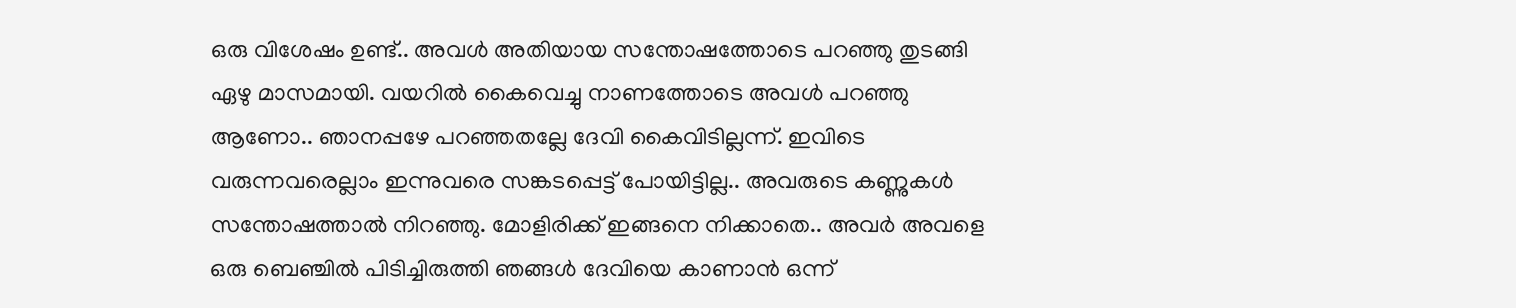ഒരു വിശേഷം ഉണ്ട്.. അവൾ അതിയായ സന്തോഷത്തോടെ പറഞ്ഞു തുടങ്ങി ഏഴു മാസമായി. വയറിൽ കൈവെച്ചു നാണത്തോടെ അവൾ പറഞ്ഞു ആണോ.. ഞാനപ്പഴേ പറഞ്ഞതല്ലേ ദേവി കൈവിടില്ലന്ന്. ഇവിടെ വരുന്നവരെല്ലാം ഇന്നുവരെ സങ്കടപ്പെട്ട് പോയിട്ടില്ല.. അവരുടെ കണ്ണുകൾ സന്തോഷത്താൽ നിറഞ്ഞു. മോളിരിക്ക് ഇങ്ങനെ നിക്കാതെ.. അവർ അവളെ ഒരു ബെഞ്ചിൽ പിടിച്ചിരുത്തി ഞങ്ങൾ ദേവിയെ കാണാൻ ഒന്ന്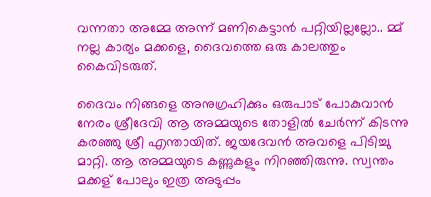വന്നതാ അമ്മേ അന്ന് മണികെട്ടാൻ പറ്റിയില്ലല്ലോ.. മ്മ് നല്ല കാര്യം മക്കളെ, ദൈവത്തെ ഒരു കാലത്തും കൈവിടരുത്.

ദൈവം നിങ്ങളെ അനുഗ്രഹിക്കും ഒരുപാട് പോകുവാൻ നേരം ശ്രീദേവി ആ അമ്മയുടെ തോളിൽ ചേർന്ന് കിടന്നു കരഞ്ഞു ശ്രീ എന്തായിത്. ജയദേവൻ അവളെ പിടിച്ചു മാറ്റി. ആ അമ്മയുടെ കണ്ണുകളും നിറഞ്ഞിരുന്നു. സ്വന്തം മക്കള് പോലും ഇത്ര അടുപ്പം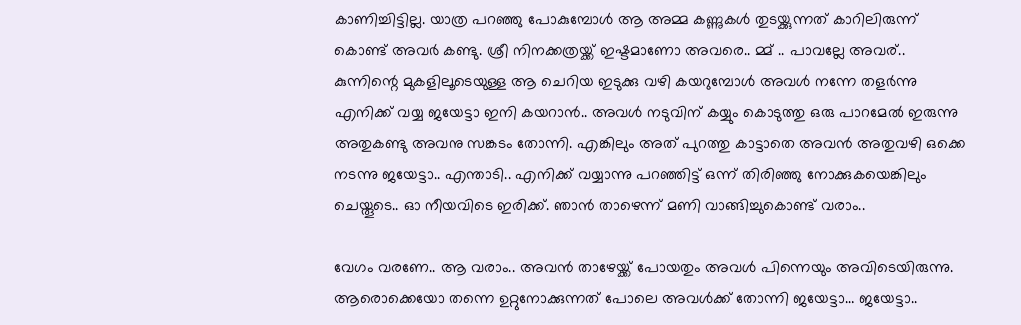കാണിച്ചിട്ടില്ല. യാത്ര പറഞ്ഞു പോകുമ്പോൾ ആ അമ്മ കണ്ണുകൾ തുടയ്ക്കുന്നത് കാറിലിരുന്ന് കൊണ്ട് അവർ കണ്ടു. ശ്രീ നിനക്കത്രയ്ക്ക് ഇഷ്ടമാണോ അവരെ.. മ്മ് .. പാവല്ലേ അവര്.. കുന്നിന്റെ മുകളിലൂടെയുള്ള ആ ചെറിയ ഇടുക്കു വഴി കയറുമ്പോൾ അവൾ നന്നേ തളർന്നു എനിക്ക് വയ്യ ജയേട്ടാ ഇനി കയറാൻ.. അവൾ നടുവിന് കയ്യും കൊടുത്തു ഒരു പാറമേൽ ഇരുന്നു അതുകണ്ടു അവനു സങ്കടം തോന്നി. എങ്കിലും അത് പുറത്തു കാട്ടാതെ അവൻ അതുവഴി ഒക്കെ നടന്നു ജയേട്ടാ.. എന്താടി.. എനിക്ക് വയ്യാന്നു പറഞ്ഞിട്ട് ഒന്ന് തിരിഞ്ഞു നോക്കുകയെങ്കിലും ചെയ്തൂടെ.. ഓ നീയവിടെ ഇരിക്ക്. ഞാൻ താഴെന്ന് മണി വാങ്ങിച്ചുകൊണ്ട് വരാം..

വേഗം വരണേ.. ആ വരാം.. അവൻ താഴേയ്ക്ക് പോയതും അവൾ പിന്നെയും അവിടെയിരുന്നു. ആരൊക്കെയോ തന്നെ ഉറ്റുനോക്കുന്നത് പോലെ അവൾക്ക് തോന്നി ജയേട്ടാ… ജയേട്ടാ..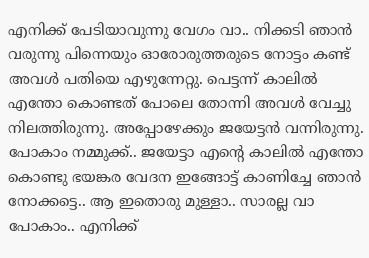എനിക്ക് പേടിയാവുന്നു വേഗം വാ.. നിക്കടി ഞാൻ വരുന്നു പിന്നെയും ഓരോരുത്തരുടെ നോട്ടം കണ്ട് അവൾ പതിയെ എഴുന്നേറ്റു. പെട്ടന്ന് കാലിൽ എന്തോ കൊണ്ടത് പോലെ തോന്നി അവൾ വേച്ചു നിലത്തിരുന്നു. അപ്പോഴേക്കും ജയേട്ടൻ വന്നിരുന്നു. പോകാം നമ്മുക്ക്.. ജയേട്ടാ എന്റെ കാലിൽ എന്തോ കൊണ്ടു ഭയങ്കര വേദന ഇങ്ങോട്ട് കാണിച്ചേ ഞാൻ നോക്കട്ടെ.. ആ ഇതൊരു മുള്ളാ.. സാരല്ല വാ പോകാം.. എനിക്ക്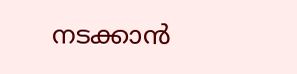നടക്കാൻ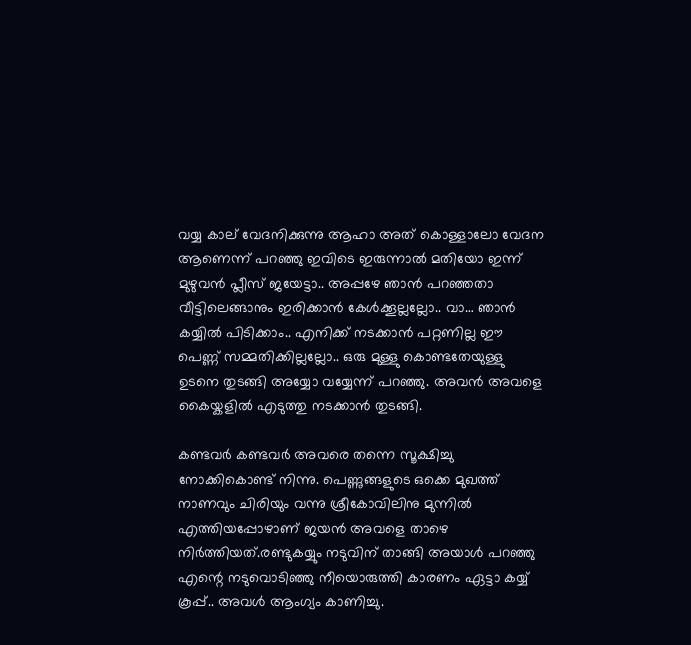വയ്യ കാല് വേദനിക്കുന്നു ആഹാ അത് കൊള്ളാലോ വേദന ആണെന്ന് പറഞ്ഞു ഇവിടെ ഇരുന്നാൽ മതിയോ ഇന്ന് മുഴുവൻ പ്ലീസ് ജയേട്ടാ.. അപ്പഴേ ഞാൻ പറഞ്ഞതാ വീട്ടിലെങ്ങാനും ഇരിക്കാൻ കേൾക്കൂല്ലല്ലോ.. വാ… ഞാൻ കയ്യിൽ പിടിക്കാം.. എനിക്ക് നടക്കാൻ പറ്റണില്ല ഈ പെണ്ണ് സമ്മതിക്കില്ലല്ലോ.. ഒരു മുള്ളു കൊണ്ടതേയുള്ളു ഉടനെ തുടങ്ങി അയ്യോ വയ്യേന്ന് പറഞ്ഞു. അവൻ അവളെ കൈയ്കളിൽ എടുത്തു നടക്കാൻ തുടങ്ങി.

കണ്ടവർ കണ്ടവർ അവരെ തന്നെ സൂക്ഷിച്ചു നോക്കികൊണ്ട് നിന്നു. പെണ്ണുങ്ങളുടെ ഒക്കെ മുഖത്ത് നാണവും ചിരിയും വന്നു ശ്രീകോവിലിനു മുന്നിൽ എത്തിയപ്പോഴാണ് ജയൻ അവളെ താഴെ നിർത്തിയത്.രണ്ടുകയ്യും നടുവിന് താങ്ങി അയാൾ പറഞ്ഞു എന്റെ നടുവൊടിഞ്ഞു നീയൊരുത്തി കാരണം ഏട്ടാ കയ്യ് കൂപ്പ്.. അവൾ ആംഗ്യം കാണിച്ചു.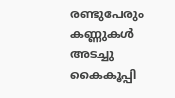രണ്ടുപേരും കണ്ണുകൾ അടച്ചു കൈകൂപ്പി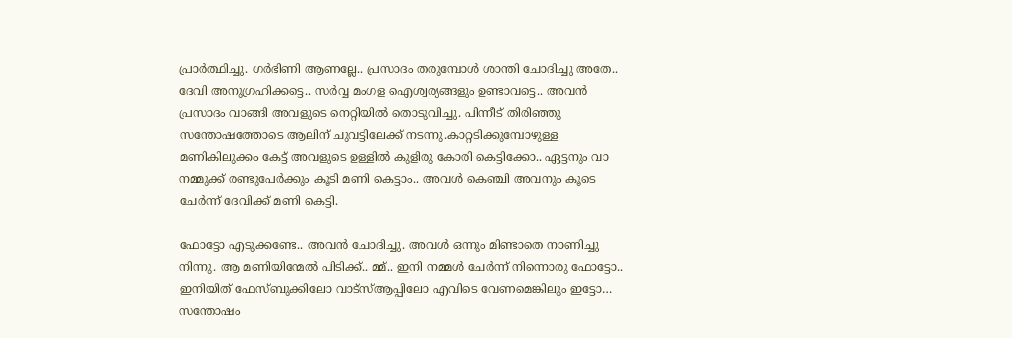പ്രാർത്ഥിച്ചു. ഗർഭിണി ആണല്ലേ.. പ്രസാദം തരുമ്പോൾ ശാന്തി ചോദിച്ചു അതേ.. ദേവി അനുഗ്രഹിക്കട്ടെ.. സർവ്വ മംഗള ഐശ്വര്യങ്ങളും ഉണ്ടാവട്ടെ.. അവൻ പ്രസാദം വാങ്ങി അവളുടെ നെറ്റിയിൽ തൊടുവിച്ചു. പിന്നീട് തിരിഞ്ഞു സന്തോഷത്തോടെ ആലിന് ചുവട്ടിലേക്ക് നടന്നു.കാറ്റടിക്കുമ്പോഴുള്ള മണികിലുക്കം കേട്ട് അവളുടെ ഉള്ളിൽ കുളിരു കോരി കെട്ടിക്കോ.. ഏട്ടനും വാ നമ്മുക്ക് രണ്ടുപേർക്കും കൂടി മണി കെട്ടാം.. അവൾ കെഞ്ചി അവനും കൂടെ ചേർന്ന് ദേവിക്ക് മണി കെട്ടി.

ഫോട്ടോ എടുക്കണ്ടേ.. അവൻ ചോദിച്ചു. അവൾ ഒന്നും മിണ്ടാതെ നാണിച്ചു നിന്നു. ആ മണിയിന്മേൽ പിടിക്ക്.. മ്മ്.. ഇനി നമ്മൾ ചേർന്ന് നിന്നൊരു ഫോട്ടോ.. ഇനിയിത് ഫേസ്ബുക്കിലോ വാട്സ്ആപ്പിലോ എവിടെ വേണമെങ്കിലും ഇട്ടോ… സന്തോഷം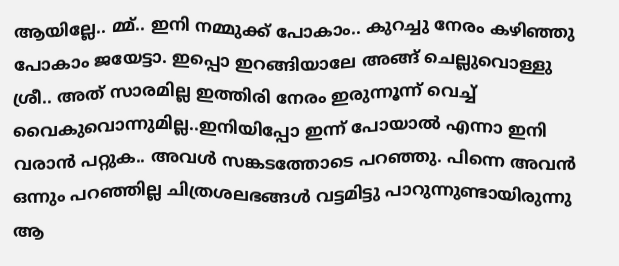ആയില്ലേ.. മ്മ്.. ഇനി നമ്മുക്ക് പോകാം.. കുറച്ചു നേരം കഴിഞ്ഞു പോകാം ജയേട്ടാ. ഇപ്പൊ ഇറങ്ങിയാലേ അങ്ങ് ചെല്ലുവൊള്ളു ശ്രീ.. അത് സാരമില്ല ഇത്തിരി നേരം ഇരുന്നൂന്ന് വെച്ച് വൈകുവൊന്നുമില്ല..ഇനിയിപ്പോ ഇന്ന് പോയാൽ എന്നാ ഇനി വരാൻ പറ്റുക.. അവൾ സങ്കടത്തോടെ പറഞ്ഞു. പിന്നെ അവൻ ഒന്നും പറഞ്ഞില്ല ചിത്രശലഭങ്ങൾ വട്ടമിട്ടു പാറുന്നുണ്ടായിരുന്നു ആ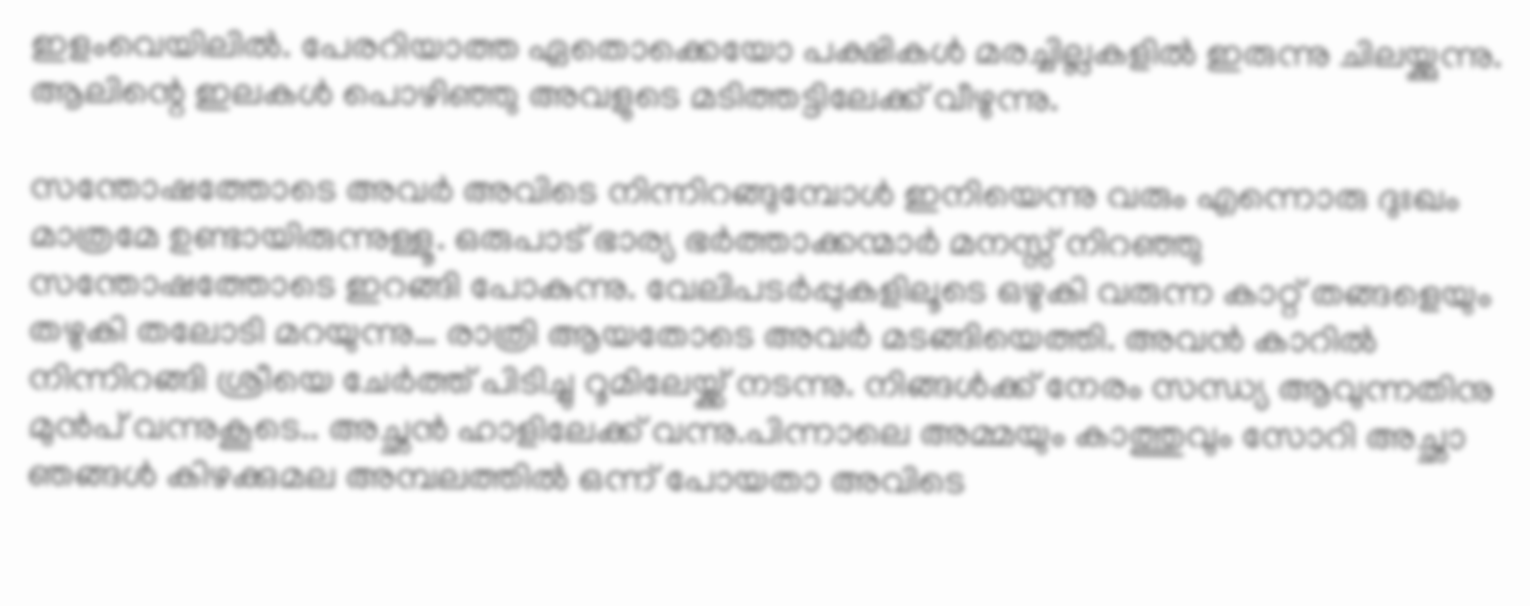ഇളംവെയിലിൽ. പേരറിയാത്ത ഏതൊക്കെയോ പക്ഷികൾ മരച്ചില്ലകളിൽ ഇരുന്നു ചിലയ്ക്കുന്നു. ആലിന്റെ ഇലകൾ പൊഴിഞ്ഞു അവളുടെ മടിത്തട്ടിലേക്ക് വീഴുന്നു.

സന്തോഷത്തോടെ അവർ അവിടെ നിന്നിറങ്ങുമ്പോൾ ഇനിയെന്നു വരും എന്നൊരു ദുഃഖം മാത്രമേ ഉണ്ടായിരുന്നുള്ളൂ. ഒരുപാട് ഭാര്യ ഭർത്താക്കന്മാർ മനസ്സ് നിറഞ്ഞു സന്തോഷത്തോടെ ഇറങ്ങി പോകുന്നു. വേലിപടർപ്പുകളിലൂടെ ഒഴുകി വരുന്ന കാറ്റ് തങ്ങളെയും തഴുകി തലോടി മറയുന്നു… രാത്രി ആയതോടെ അവർ മടങ്ങിയെത്തി. അവൻ കാറിൽ നിന്നിറങ്ങി ശ്രീയെ ചേർത്ത് പിടിച്ചു റൂമിലേയ്ക്ക് നടന്നു. നിങ്ങൾക്ക് നേരം സന്ധ്യ ആവുന്നതിനു മുൻപ് വന്നുകൂടെ.. അച്ഛൻ ഹാളിലേക്ക് വന്നു.പിന്നാലെ അമ്മയും കാത്തുവും സോറി അച്ഛാ ഞങ്ങൾ കിഴക്കുമല അമ്പലത്തിൽ ഒന്ന് പോയതാ അവിടെ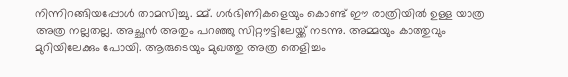നിന്നിറങ്ങിയപ്പോൾ താമസിച്ചു. മ്മ്. ഗർഭിണികളെയും കൊണ്ട് ഈ രാത്രിയിൽ ഉള്ള യാത്ര അത്ര നല്ലതല്ല. അച്ഛൻ അതും പറഞ്ഞു സിറ്റൗട്ടിലേയ്ക്ക് നടന്നു. അമ്മയും കാത്തുവും മുറിയിലേക്കും പോയി. ആരുടെയും മുഖത്തു അത്ര തെളിച്ചം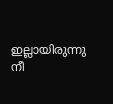ഇല്ലായിരുന്നു നീ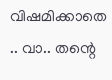വിഷമിക്കാതെ .. വാ.. തന്റെ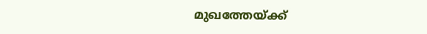മുഖത്തേയ്ക്ക്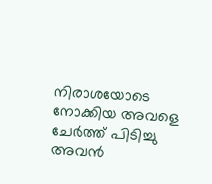നിരാശയോടെ നോക്കിയ അവളെ ചേർത്ത് പിടിച്ചു അവൻ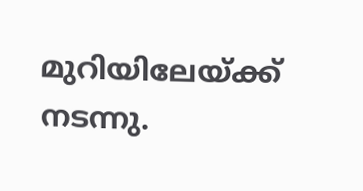മുറിയിലേയ്ക്ക് നടന്നു.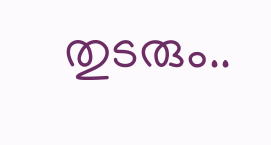തുടരും..